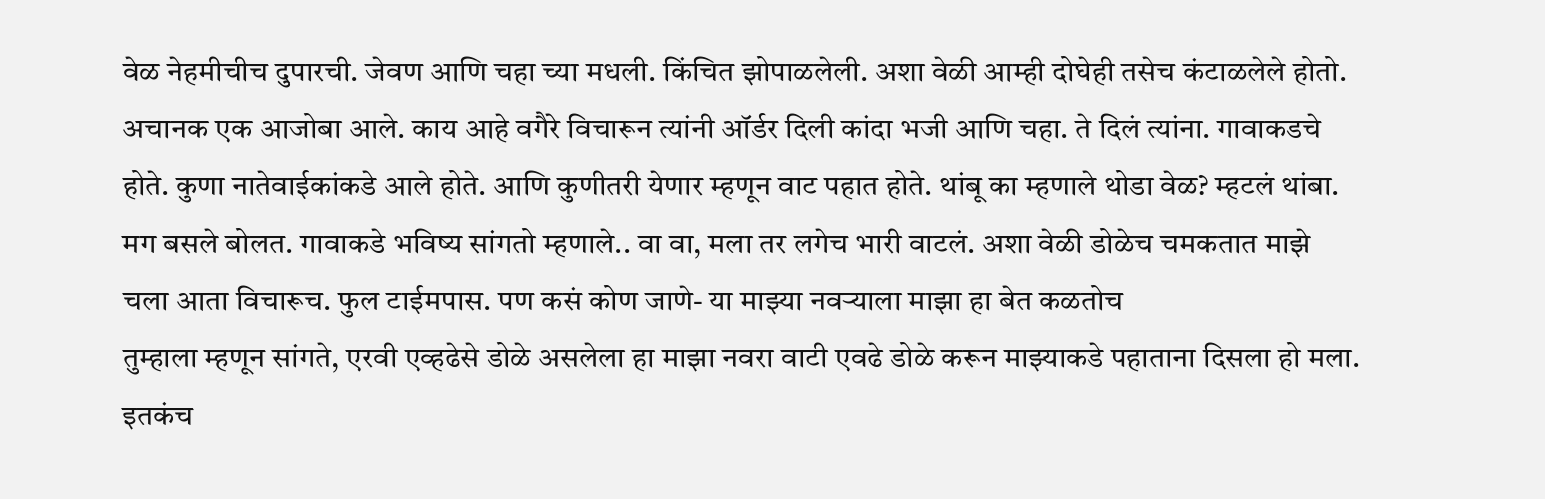वेळ नेहमीचीच दुपारची. जेवण आणि चहा च्या मधली. किंचित झोपाळलेली. अशा वेळी आम्ही दोघेही तसेच कंटाळलेले होतो. अचानक एक आजोबा आले. काय आहे वगैरे विचारून त्यांनी ऑर्डर दिली कांदा भजी आणि चहा. ते दिलं त्यांना. गावाकडचे होते. कुणा नातेवाईकांकडे आले होते. आणि कुणीतरी येणार म्हणून वाट पहात होते. थांबू का म्हणाले थोडा वेळ? म्हटलं थांबा. मग बसले बोलत. गावाकडे भविष्य सांगतो म्हणाले.. वा वा, मला तर लगेच भारी वाटलं. अशा वेळी डोळेच चमकतात माझे
चला आता विचारूच. फुल टाईमपास. पण कसं कोण जाणे- या माझ्या नवऱ्याला माझा हा बेत कळतोच
तुम्हाला म्हणून सांगते, एरवी एव्हढेसे डोळे असलेला हा माझा नवरा वाटी एवढे डोळे करून माझ्याकडे पहाताना दिसला हो मला. इतकंच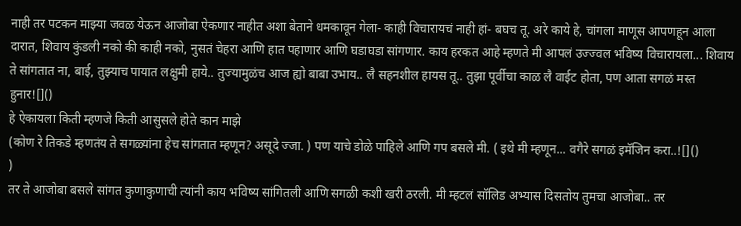नाही तर पटकन माझ्या जवळ येऊन आजोबा ऐकणार नाहीत अशा बेताने धमकावून गेला- काही विचारायचं नाही हां- बघच तू. अरे काये हे, चांगला माणूस आपणहून आला दारात, शिवाय कुंडली नको की काही नको, नुसतं चेहरा आणि हात पहाणार आणि घडाघडा सांगणार. काय हरकत आहे म्हणते मी आपलं उज्ज्वल भविष्य विचारायला... शिवाय ते सांगतात ना, बाई, तुझ्याच पायात लक्षुमी हाये.. तुज्यामुळंच आज ह्यो बाबा उभाय.. लै सहनशील हायस तू.. तुझा पूर्वीचा काळ लै वाईट होता, पण आता सगळं मस्त हुनार![]()
हे ऐकायला किती म्हणजे किती आसुसले होते कान माझे
(कोण रे तिकडे म्हणतंय ते सगळ्यांना हेच सांगतात म्हणून? असूदे ज्जा. ) पण याचे डोळे पाहिले आणि गप बसले मी. ( इथे मी म्हणून... वगैरे सगळं इमॅजिन करा..![]()
)
तर ते आजोबा बसले सांगत कुणाकुणाची त्यांनी काय भविष्य सांगितली आणि सगळी कशी खरी ठरली. मी म्हटलं सॉलिड अभ्यास दिसतोय तुमचा आजोबा.. तर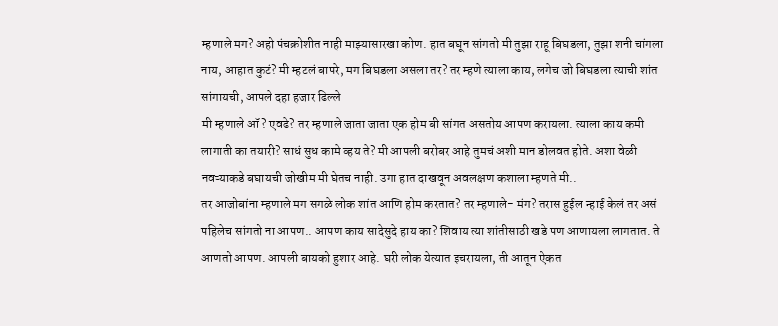म्हणाले मग? अहो पंचक्रोशीत नाही माझ्यासारखा कोण. हात बघून सांगतो मी तुझा राहू बिघडला, तुझा शनी चांगला नाय, आहात कुटं? मी म्हटलं बापरे, मग बिघडला असला तर? तर म्हणे त्याला काय, लगेच जो बिघडला त्याची शांत सांगायची, आपले दहा हजार ढिल्ले
मी म्हणाले ऑ? एवढे? तर म्हणाले जाता जाता एक होम बी सांगत असतोय आपण करायला. त्याला काय कमी लागाती का तयारी? साधं सुध कामे व्हय ते? मी आपली बरोबर आहे तुमचं अशी मान डोलवत होते. अशा वेळी नवऱ्याकडे बघायची जोखीम मी घेतच नाही. उगा हात दाखवून अवलक्षण कशाला म्हणते मी..
तर आजोबांना म्हणाले मग सगळे लोक शांत आणि होम करतात? तर म्हणाले- मंग? तरास हुईल न्हाई केलं तर असं पहिलेच सांगतो ना आपण.. आपण काय सादेसुदे हाय का? शिवाय त्या शांतीसाठी खडे पण आणायला लागतात. ते आणतो आपण. आपली बायको हुशार आहे. घरी लोक येत्यात इचरायला, ती आतून ऐकत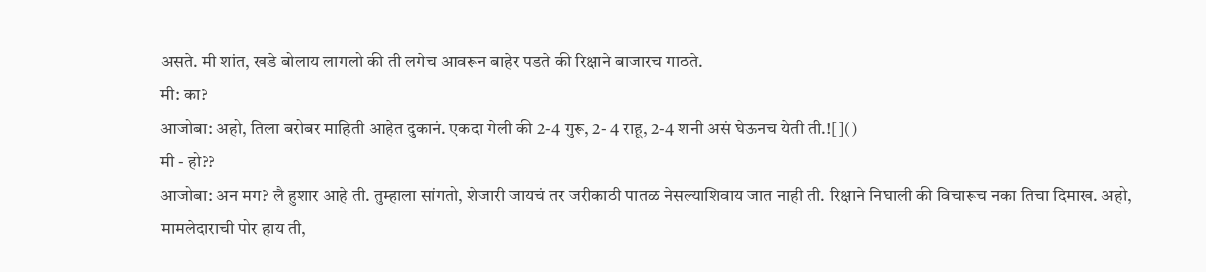असते. मी शांत, खडे बोलाय लागलो की ती लगेच आवरून बाहेर पडते की रिक्षाने बाजारच गाठते.
मी: का?
आजोबा: अहो, तिला बरोबर माहिती आहेत दुकानं. एकदा गेली की 2-4 गुरू, 2- 4 राहू, 2-4 शनी असं घेऊनच येती ती.![]()
मी - हो??
आजोबा: अन मग? लै हुशार आहे ती. तुम्हाला सांगतो, शेजारी जायचं तर जरीकाठी पातळ नेसल्याशिवाय जात नाही ती. रिक्षाने निघाली की विचारूच नका तिचा दिमाख. अहो, मामलेदाराची पोर हाय ती,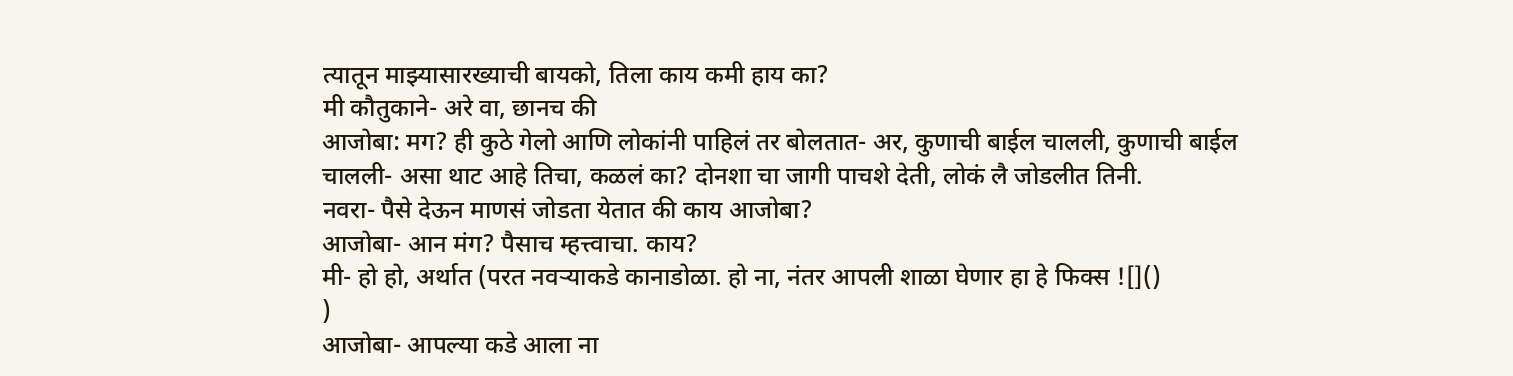त्यातून माझ्यासारख्याची बायको, तिला काय कमी हाय का?
मी कौतुकाने- अरे वा, छानच की
आजोबा: मग? ही कुठे गेलो आणि लोकांनी पाहिलं तर बोलतात- अर, कुणाची बाईल चालली, कुणाची बाईल चालली- असा थाट आहे तिचा, कळलं का? दोनशा चा जागी पाचशे देती, लोकं लै जोडलीत तिनी.
नवरा- पैसे देऊन माणसं जोडता येतात की काय आजोबा?
आजोबा- आन मंग? पैसाच म्हत्त्वाचा. काय?
मी- हो हो, अर्थात (परत नवऱ्याकडे कानाडोळा. हो ना, नंतर आपली शाळा घेणार हा हे फिक्स ![]()
)
आजोबा- आपल्या कडे आला ना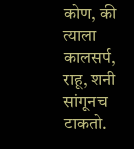कोण, की त्याला कालसर्प, राहू, शनी सांगूनच टाकतो.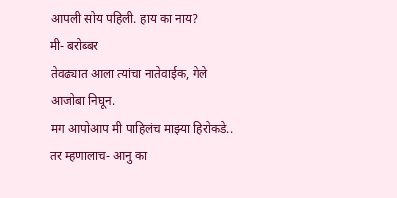आपली सोय पहिली. हाय का नाय?
मी- बरोब्बर
तेवढ्यात आला त्यांचा नातेवाईक, गेले आजोबा निघून.
मग आपोआप मी पाहिलंच माझ्या हिरोकडे..
तर म्हणालाच- आनु का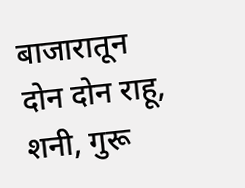बाजारातून दोन दोन राहू, शनी, गुरू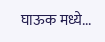घाऊक मध्ये...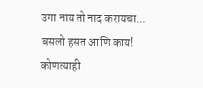उगा नाय तो नाद करायचा...
बसलो हसत आणि काय!
कोणत्याही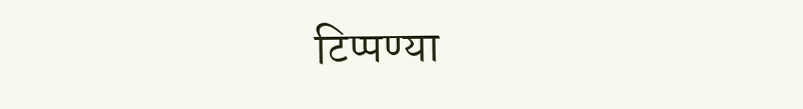टिप्पण्या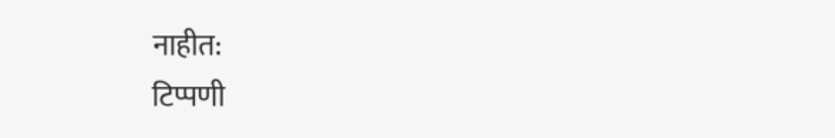नाहीत:
टिप्पणी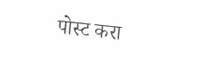पोस्ट करा